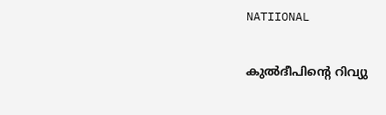NATIIONAL

കുൽദീപിന്റെ ‍റിവ്യു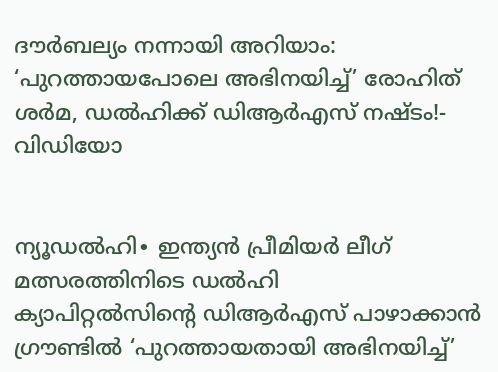ദൗർബല്യം നന്നായി അറിയാം: ‘പുറത്തായപോലെ അഭിനയിച്ച്’ രോഹിത് ശർമ, ഡൽഹിക്ക് ഡിആർഎസ് നഷ്ടം!- വിഡിയോ


ന്യൂഡൽഹി∙ ഇന്ത്യൻ‍ പ്രീമിയർ ലീഗ് മത്സരത്തിനിടെ ഡൽഹി ക്യാപിറ്റൽസിന്റെ ‍ഡിആർഎസ് പാഴാക്കാൻ ഗ്രൗണ്ടിൽ ‘പുറത്തായതായി അഭിനയിച്ച്’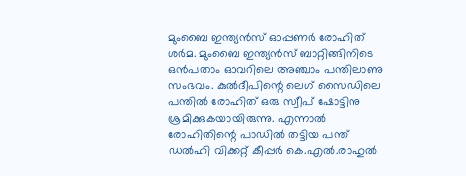മുംബൈ ഇന്ത്യൻസ് ഓപ്പണർ രോഹിത് ശർമ. മുംബൈ ഇന്ത്യൻസ് ബാറ്റിങ്ങിനിടെ ഒൻപതാം ഓവറിലെ അഞ്ചാം പന്തിലാണു സംഭവം. കുൽദീപിന്റെ ലെഗ് സൈഡിലെ പന്തിൽ രോഹിത് ഒരു സ്വീപ് ഷോട്ടിനു ശ്രമിക്കുകയായിരുന്നു. എന്നാല്‍ രോഹിതിന്റെ പാഡിൽ തട്ടിയ പന്ത് ഡൽഹി വിക്കറ്റ് കീപ്പർ കെ.എൽ.രാഹുൽ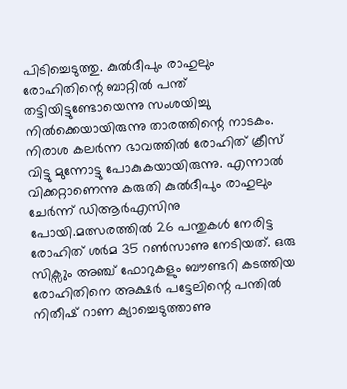പിടിച്ചെടുത്തു. കുൽദീപും രാഹുലും രോഹിതിന്റെ ബാറ്റിൽ പന്ത് തട്ടിയിട്ടുണ്ടോയെന്നു സംശയിച്ചു നിൽക്കെയായിരുന്നു താരത്തിന്റെ നാടകം. നിരാശ കലർന്ന ഭാവത്തിൽ രോഹിത് ക്രീസ് വിട്ടു മുന്നോട്ടു പോകുകയായിരുന്നു. എന്നാൽ വിക്കറ്റാണെന്നു കരുതി കുൽദീപും രാഹുലും ചേർന്ന് ഡിആർഎസിനു പോയി.മത്സരത്തിൽ 26 പന്തുകൾ നേരിട്ട രോഹിത് ശർമ 35 റൺസാണു നേടിയത്. ഒരു സിക്സും അഞ്ച് ഫോറുകളും ബൗണ്ടറി കടത്തിയ രോഹിതിനെ അക്ഷർ പട്ടേലിന്റെ പന്തിൽ നിതീഷ് റാണ ക്യാച്ചെടുത്താണു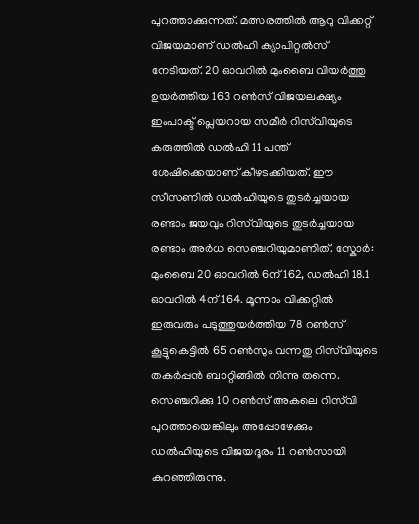പുറത്താക്കുന്നത്. മത്സരത്തിൽ ആറു വിക്കറ്റ് വിജയമാണ് ഡൽഹി ക്യാപിറ്റൽസ് നേടിയത്. 20 ഓവറിൽ മുംബൈ വിയർത്തു ഉയർത്തിയ 163 റൺസ് വിജയലക്ഷ്യം ഇംപാക്ട് പ്ലെയറായ സമീർ റിസ്‌വിയുടെ കരുത്തിൽ ഡൽഹി 11 പന്ത് ശേഷിക്കെയാണ് കീഴടക്കിയത്. ഈ സീസണിൽ ഡൽഹിയുടെ തുടർച്ചയായ രണ്ടാം ജയവും റിസ്‌വിയുടെ തുടർച്ചയായ രണ്ടാം അർധ സെഞ്ചറിയുമാണിത്. സ്കോർ: മുംബൈ 20 ഓവറിൽ 6ന് 162, ഡൽഹി 18.1 ഓവറിൽ 4ന് 164. മൂന്നാം വിക്കറ്റിൽ ഇരുവരും പടുത്തുയർത്തിയ 78 റൺസ് കൂട്ടുകെട്ടിൽ 65 റൺസും വന്നതു റിസ്‌വിയുടെ തകർപ്പൻ ബാറ്റിങ്ങിൽ നിന്നു തന്നെ. സെഞ്ചറിക്കു 10 റൺസ് അകലെ റിസ്‌വി പുറത്തായെങ്കിലും അപ്പോഴേക്കും ഡൽഹിയുടെ വിജയദൂരം 11 റൺസായി കുറഞ്ഞിരുന്നു.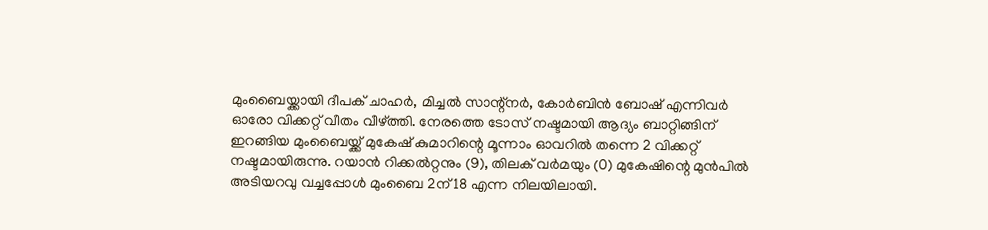മുംബൈയ്ക്കായി ദീപക് ചാഹർ, മിച്ചൽ സാന്റ്നർ, കോർബിൻ ബോഷ് എന്നിവർ ഓരോ വിക്കറ്റ് വീതം വീഴ്ത്തി. നേരത്തെ ടോസ് നഷ്ടമായി ആദ്യം ബാറ്റിങ്ങിന് ഇറങ്ങിയ മുംബൈയ്ക്ക് മുകേഷ് കുമാറിന്റെ മൂന്നാം ഓവറിൽ തന്നെ 2 വിക്കറ്റ് നഷ്ടമായിരുന്നു. റയാൻ റിക്കൽറ്റനും (9), തിലക് വർമയും (0) മുകേഷിന്റെ മുൻപിൽ അടിയറവു വച്ചപ്പോൾ മുംബൈ 2ന് 18 എന്ന നിലയിലായി.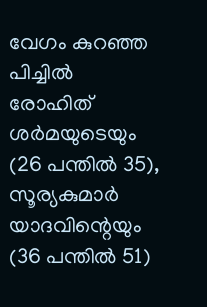വേഗം കുറഞ്ഞ പിച്ചിൽ രോഹിത് ശർമയുടെയും (26 പന്തിൽ 35), സൂര്യകുമാർ യാദവിന്റെയും (36 പന്തിൽ 51)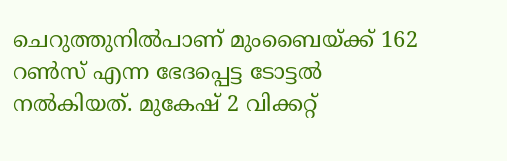ചെറുത്തുനിൽപാണ് മുംബൈയ്ക്ക് 162 റൺസ് എന്ന ഭേദപ്പെട്ട ടോട്ടൽ നൽകിയത്. മുകേഷ് 2 വിക്കറ്റ്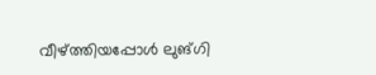വീഴ്ത്തിയപ്പോൾ ലുങ്ഗി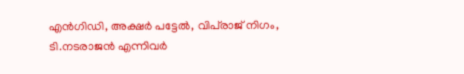എൻഗിഡി, അക്ഷർ പട്ടേൽ, വിപ്‍രാജ് നിഗം, ടി.നടരാജൻ എന്നിവർ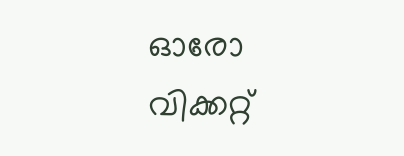ഓരോ വിക്കറ്റ്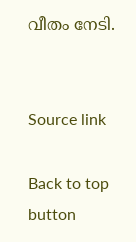വീതം നേടി.


Source link

Back to top button